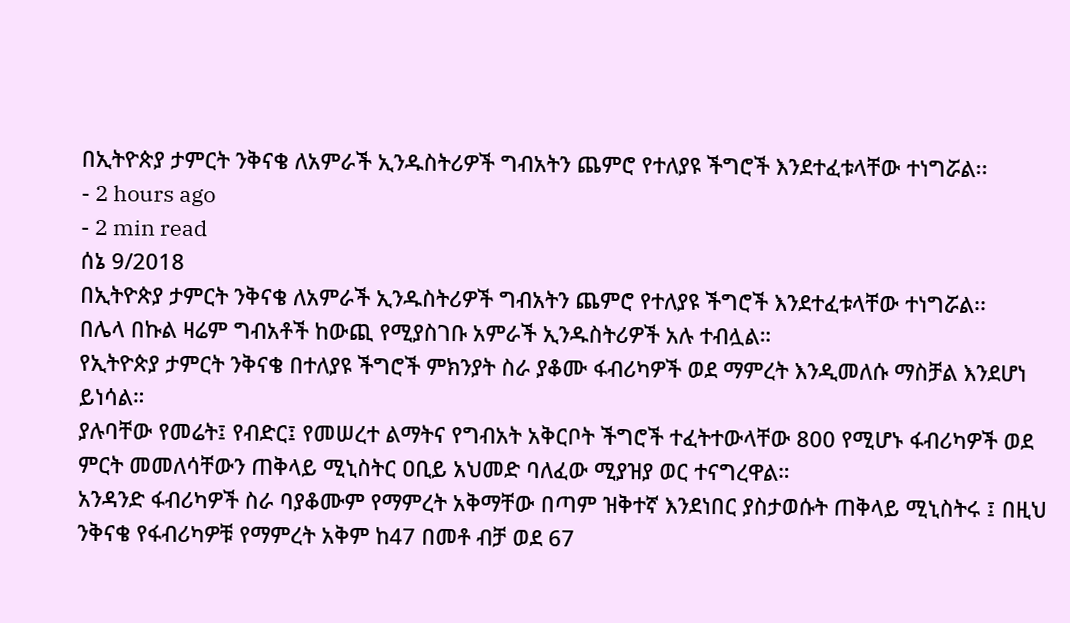በኢትዮጵያ ታምርት ንቅናቄ ለአምራች ኢንዱስትሪዎች ግብአትን ጨምሮ የተለያዩ ችግሮች እንደተፈቱላቸው ተነግሯል፡፡
- 2 hours ago
- 2 min read
ሰኔ 9/2018
በኢትዮጵያ ታምርት ንቅናቄ ለአምራች ኢንዱስትሪዎች ግብአትን ጨምሮ የተለያዩ ችግሮች እንደተፈቱላቸው ተነግሯል፡፡
በሌላ በኩል ዛሬም ግብአቶች ከውጪ የሚያስገቡ አምራች ኢንዱስትሪዎች አሉ ተብሏል።
የኢትዮጵያ ታምርት ንቅናቄ በተለያዩ ችግሮች ምክንያት ስራ ያቆሙ ፋብሪካዎች ወደ ማምረት እንዲመለሱ ማስቻል እንደሆነ ይነሳል።
ያሉባቸው የመሬት፤ የብድር፤ የመሠረተ ልማትና የግብአት አቅርቦት ችግሮች ተፈትተውላቸው 800 የሚሆኑ ፋብሪካዎች ወደ ምርት መመለሳቸውን ጠቅላይ ሚኒስትር ዐቢይ አህመድ ባለፈው ሚያዝያ ወር ተናግረዋል።
አንዳንድ ፋብሪካዎች ስራ ባያቆሙም የማምረት አቅማቸው በጣም ዝቅተኛ እንደነበር ያስታወሱት ጠቅላይ ሚኒስትሩ ፤ በዚህ ንቅናቄ የፋብሪካዎቹ የማምረት አቅም ከ47 በመቶ ብቻ ወደ 67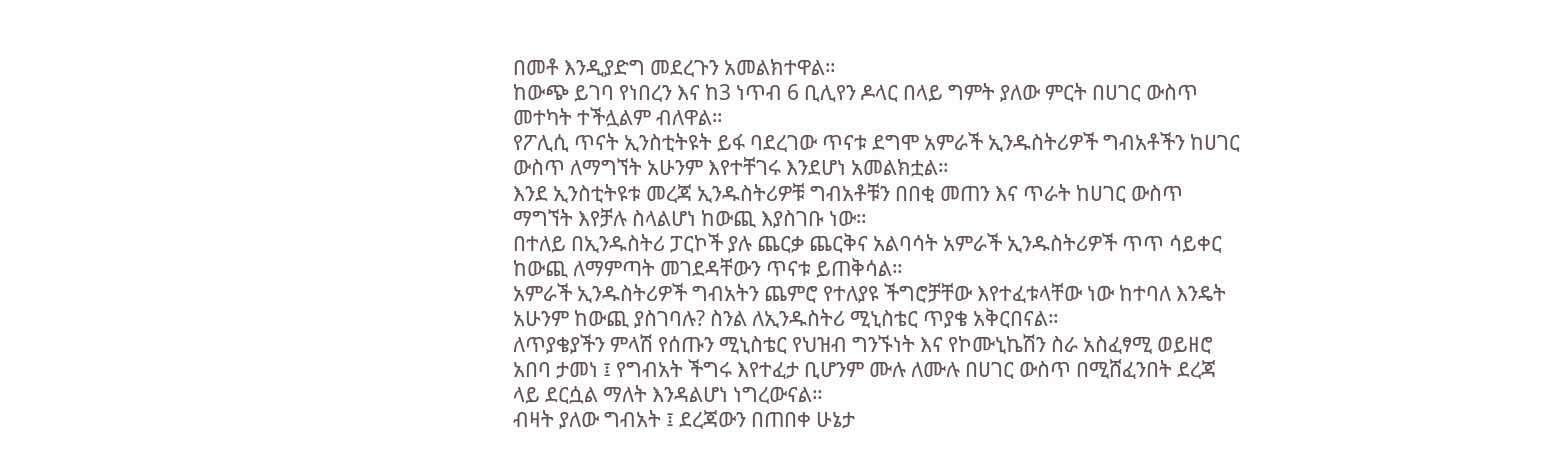በመቶ እንዲያድግ መደረጉን አመልክተዋል።
ከውጭ ይገባ የነበረን እና ከ3 ነጥብ 6 ቢሊየን ዶላር በላይ ግምት ያለው ምርት በሀገር ውስጥ መተካት ተችሏልም ብለዋል።
የፖሊሲ ጥናት ኢንስቲትዩት ይፋ ባደረገው ጥናቱ ደግሞ አምራች ኢንዱስትሪዎች ግብአቶችን ከሀገር ውስጥ ለማግኘት አሁንም እየተቸገሩ እንደሆነ አመልክቷል።
እንደ ኢንስቲትዩቱ መረጃ ኢንዱስትሪዎቹ ግብአቶቹን በበቂ መጠን እና ጥራት ከሀገር ውስጥ ማግኘት እየቻሉ ስላልሆነ ከውጪ እያስገቡ ነው።
በተለይ በኢንዱስትሪ ፓርኮች ያሉ ጨርቃ ጨርቅና አልባሳት አምራች ኢንዱስትሪዎች ጥጥ ሳይቀር ከውጪ ለማምጣት መገደዳቸውን ጥናቱ ይጠቅሳል።
አምራች ኢንዱስትሪዎች ግብአትን ጨምሮ የተለያዩ ችግሮቻቸው እየተፈቱላቸው ነው ከተባለ እንዴት አሁንም ከውጪ ያስገባሉ? ስንል ለኢንዱስትሪ ሚኒስቴር ጥያቄ አቅርበናል።
ለጥያቄያችን ምላሽ የሰጡን ሚኒስቴር የህዝብ ግንኙነት እና የኮሙኒኬሽን ስራ አስፈፃሚ ወይዘሮ አበባ ታመነ ፤ የግብአት ችግሩ እየተፈታ ቢሆንም ሙሉ ለሙሉ በሀገር ውስጥ በሚሸፈንበት ደረጃ ላይ ደርሷል ማለት እንዳልሆነ ነግረውናል።
ብዛት ያለው ግብአት ፤ ደረጃውን በጠበቀ ሁኔታ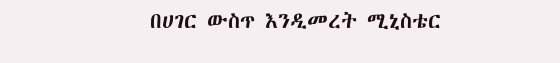በሀገር ውስጥ እንዲመረት ሚኒስቴር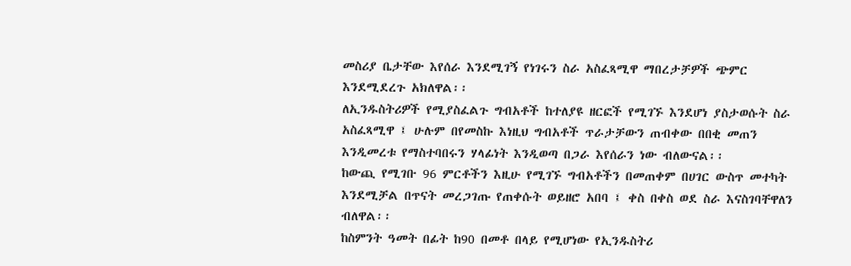መስሪያ ቤታቸው እየሰራ እንደሚገኝ የነገሩን ስራ አስፈጻሚዋ ማበረታቻዎች ጭምር እንደሚደረጉ አክለዋል፡፡
ለኢንዱስትሪዎች የሚያስፈልጉ ግብአቶች ከተለያዩ ዘርፎች የሚገኙ እንደሆነ ያስታወሱት ስራ አስፈጻሚዋ ፤ ሁሉም በየመስኩ እነዚህ ግብአቶች ጥራታቻውን ጠብቀው በበቂ መጠን እንዲመረቱ የማስተባበሩን ሃላፊነት እንዲወጣ በጋራ እየሰራን ነው ብለውናል፡፡
ከውጪ የሚገቡ 96 ምርቶችን እዚሁ የሚገኙ ግብአቶችን በመጠቀም በሀገር ውስጥ መተካት እንደሚቻል በጥናት መረጋገጡ የጠቀሱት ወይዘሮ አበባ ፤ ቀስ በቀስ ወደ ስራ እናስገባቸዋለን ብለዋል፡፡
ከስምንት ዓመት በፊት ከ90 በመቶ በላይ የሚሆነው የኢንዱስትሪ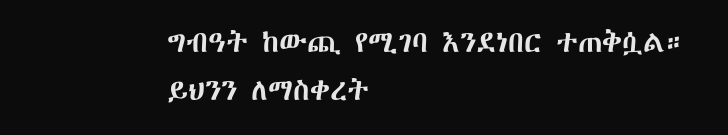ግብዓት ከውጪ የሚገባ እንደነበር ተጠቅሷል።
ይህንን ለማስቀረት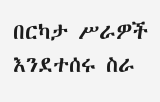በርካታ ሥራዎች እንደተሰሩ ስራ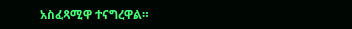አስፈጻሚዋ ተናግረዋል።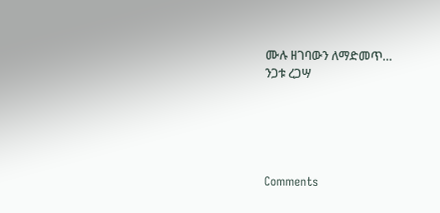ሙሉ ዘገባውን ለማድመጥ…
ንጋቱ ረጋሣ





Comments